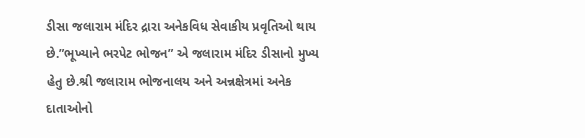ડીસા જલારામ મંદિર દ્રારા અનેકવિધ સેવાકીય પ્રવૃતિઓ થાય છે.”ભૂખ્યાને ભરપેટ ભોજન” એ જલારામ મંદિર ડીસાનો મુખ્ય હેતુ છે.શ્રી જલારામ ભોજનાલય અને અન્નક્ષેત્રમાં અનેક દાતાઓનો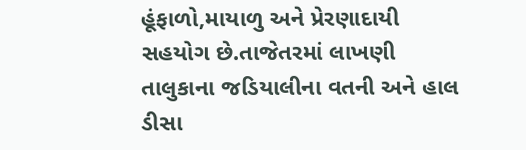હૂંફાળો,માયાળુ અને પ્રેરણાદાયી સહયોગ છે.તાજેતરમાં લાખણી તાલુકાના જડિયાલીના વતની અને હાલ ડીસા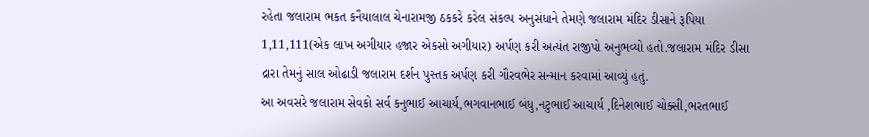રહેતા જલારામ ભકત કનૈયાલાલ ચેનારામજી ઠકકરે કરેલ સંકલ્પ અનુસંધાને તેમણે જલારામ મંદિર ડીસાને રૂપિયા 1,11,111(એક લાખ અગીયાર હજાર એકસો અગીયાર) અર્પણ કરી અત્યંત રાજીપો અનુભવ્યો હતો.જલારામ મંદિર ડીસા દ્રારા તેમનું સાલ ઓઢાડી જલારામ દર્શન પુસ્તક અર્પણ કરી ગૌરવભેર સન્માન કરવામાં આવ્યું હતું.
આ અવસરે જલારામ સેવકો સર્વ કનુભાઈ આચાર્ય,ભગવાનભાઈ બંધુ,નટુભાઈ આચાર્ય ,દિનેશભાઈ ચોક્સી,ભરતભાઈ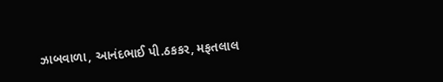ઝાબવાળા, આનંદભાઈ પી.ઠકકર, મફતલાલ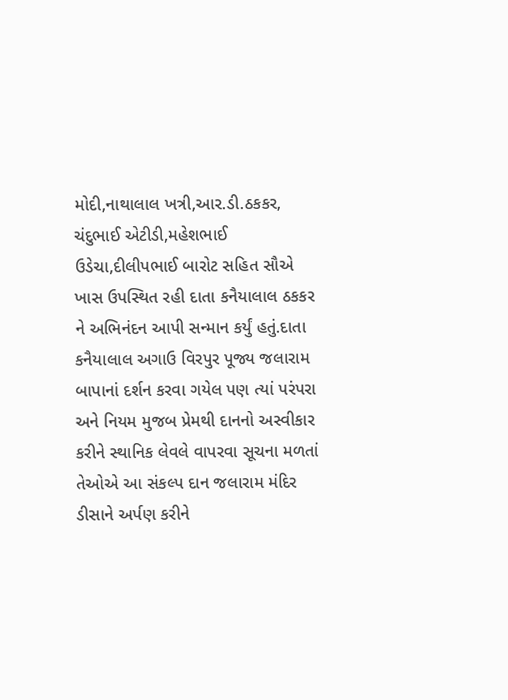મોદી,નાથાલાલ ખત્રી,આર.ડી.ઠકકર, ચંદુભાઈ એટીડી,મહેશભાઈ ઉડેચા,દીલીપભાઈ બારોટ સહિત સૌએ ખાસ ઉપસ્થિત રહી દાતા કનૈયાલાલ ઠકકર ને અભિનંદન આપી સન્માન કર્યું હતું.દાતા કનૈયાલાલ અગાઉ વિરપુર પૂજ્ય જલારામ બાપાનાં દર્શન કરવા ગયેલ પણ ત્યાં પરંપરા અને નિયમ મુજબ પ્રેમથી દાનનો અસ્વીકાર કરીને સ્થાનિક લેવલે વાપરવા સૂચના મળતાં તેઓએ આ સંકલ્પ દાન જલારામ મંદિર ડીસાને અર્પણ કરીને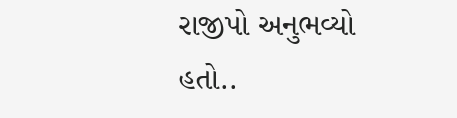રાજીપો અનુભવ્યો હતો..